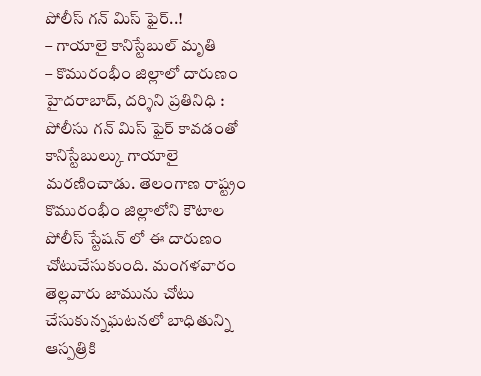పోలీస్ గన్ మిస్ ఫైర్..!
– గాయాలై కానిస్టేబుల్ మృతి
– కొమురంభీం జిల్లాలో దారుణం
హైదరాబాద్, దర్శిని ప్రతినిధి : పోలీసు గన్ మిస్ ఫైర్ కావడంతో కానిస్టేబుల్కు గాయాలై మరణించాడు. తెలంగాణ రాష్ట్రం కొమురంభీం జిల్లాలోని కౌటాల పోలీస్ స్టేషన్ లో ఈ దారుణం చోటుచేసుకుంది. మంగళవారం తెల్లవారు జామును చోటు చేసుకున్నఘటనలో బాధితున్ని ఆస్పత్రికి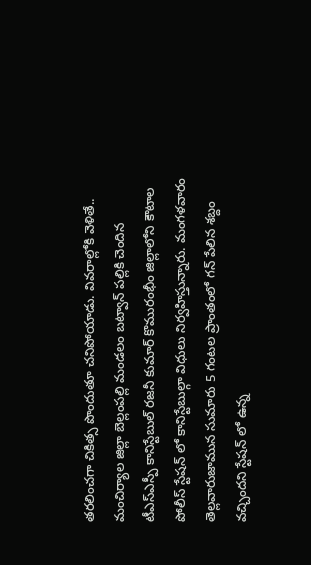తరలించగా చికిత్స పొందుతూ చనిపోయాడు. వివరాల్లోకి వెళితే.. మంచిర్యాల జిల్లా బెల్లంపల్లి మండలం బట్వాన్ పల్లికి చెందిన టీఎస్ఎస్పీ కానిస్టేబుల్ రజనీ కుమార్ కొమురంభీం జిల్లాలోని కౌటాల పోలీస్ స్టేషన్ లో కానిస్టేబుల్గా విధులు నిర్వహిస్తున్నారు. మంగళవారం తెల్లవారుజామున సుమారు 5 గంటల ప్రాంతంలో గన్ పేలిన శబ్దం వచ్చిందని స్టేషన్ లో ఉన్న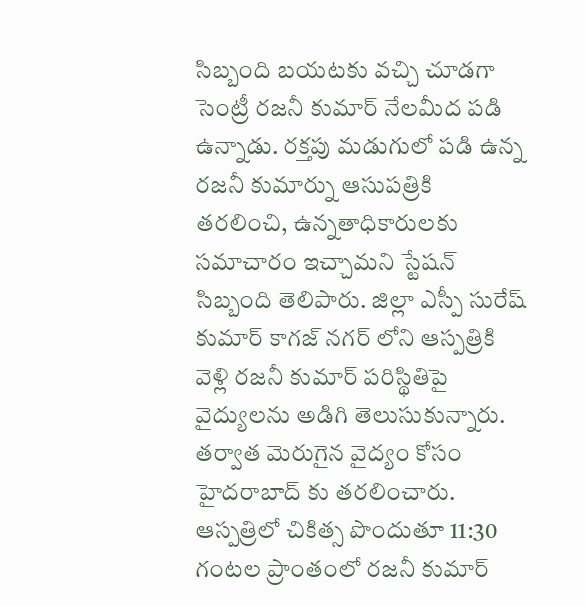సిబ్బంది బయటకు వచ్చి చూడగా సెంట్రీ రజనీ కుమార్ నేలమీద పడి ఉన్నాడు. రక్తపు మడుగులో పడి ఉన్న రజనీ కుమార్ను ఆసుపత్రికి తరలించి, ఉన్నతాధికారులకు సమాచారం ఇచ్చామని స్టేషన్ సిబ్బంది తెలిపారు. జిల్లా ఎస్పీ సురేష్ కుమార్ కాగజ్ నగర్ లోని ఆస్పత్రికి వెళ్లి రజనీ కుమార్ పరిస్థితిపై వైద్యులను అడిగి తెలుసుకున్నారు. తర్వాత మెరుగైన వైద్యం కోసం హైదరాబాద్ కు తరలించారు. ఆస్పత్రిలో చికిత్స పొందుతూ 11:30 గంటల ప్రాంతంలో రజనీ కుమార్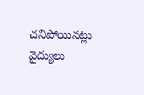చనిపోయినట్లు వైద్యులు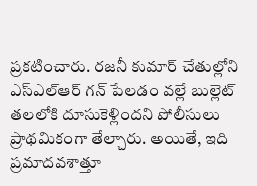ప్రకటించారు. రజనీ కుమార్ చేతుల్లోని ఎస్ఎల్ఆర్ గన్ పేలడం వల్లే బుల్లెట్ తలలోకి దూసుకెళ్లిందని పోలీసులు ప్రాథమికంగా తేల్చారు. అయితే, ఇది ప్రమాదవశాత్తూ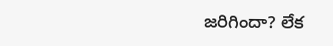జరిగిందా? లేక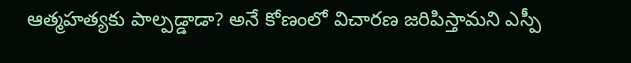ఆత్మహత్యకు పాల్పడ్డాడా? అనే కోణంలో విచారణ జరిపిస్తామని ఎస్పీ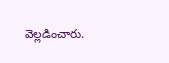వెల్లడించారు.